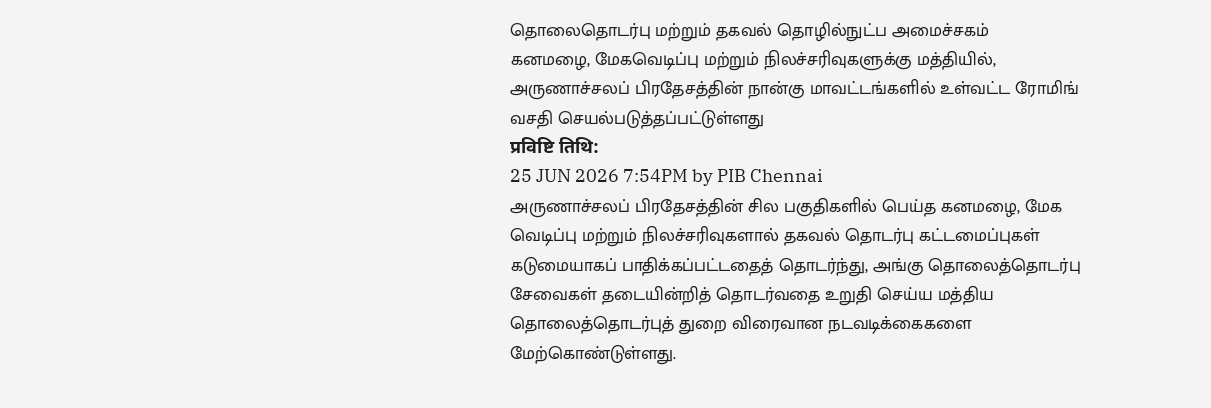தொலைதொடர்பு மற்றும் தகவல் தொழில்நுட்ப அமைச்சகம்
கனமழை, மேகவெடிப்பு மற்றும் நிலச்சரிவுகளுக்கு மத்தியில், அருணாச்சலப் பிரதேசத்தின் நான்கு மாவட்டங்களில் உள்வட்ட ரோமிங் வசதி செயல்படுத்தப்பட்டுள்ளது
प्रविष्टि तिथि:
25 JUN 2026 7:54PM by PIB Chennai
அருணாச்சலப் பிரதேசத்தின் சில பகுதிகளில் பெய்த கனமழை, மேக வெடிப்பு மற்றும் நிலச்சரிவுகளால் தகவல் தொடர்பு கட்டமைப்புகள் கடுமையாகப் பாதிக்கப்பட்டதைத் தொடர்ந்து, அங்கு தொலைத்தொடர்பு சேவைகள் தடையின்றித் தொடர்வதை உறுதி செய்ய மத்திய தொலைத்தொடர்புத் துறை விரைவான நடவடிக்கைகளை மேற்கொண்டுள்ளது.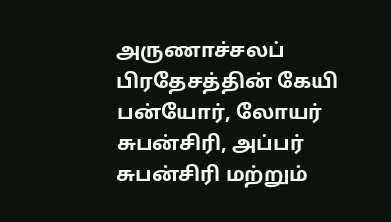அருணாச்சலப் பிரதேசத்தின் கேயி பன்யோர், லோயர் சுபன்சிரி, அப்பர் சுபன்சிரி மற்றும்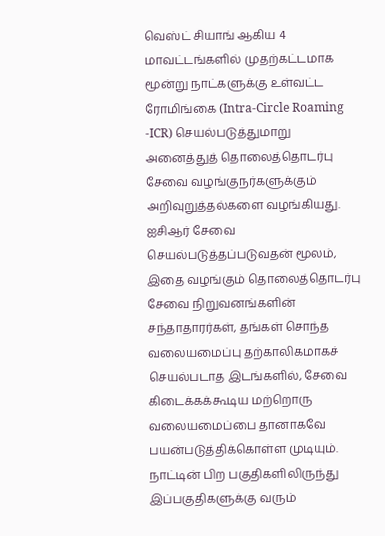வெஸ்ட் சியாங் ஆகிய 4 மாவட்டங்களில் முதற்கட்டமாக மூன்று நாட்களுக்கு உள்வட்ட ரோமிங்கை (Intra-Circle Roaming -ICR) செயல்படுத்துமாறு அனைத்துத் தொலைத்தொடர்பு சேவை வழங்குநர்களுக்கும் அறிவுறுத்தல்களை வழங்கியது.
ஐசிஆர் சேவை செயல்படுத்தப்படுவதன் மூலம், இதை வழங்கும் தொலைத்தொடர்பு சேவை நிறுவனங்களின் சந்தாதாரர்கள், தங்கள் சொந்த வலையமைப்பு தற்காலிகமாகச் செயல்படாத இடங்களில், சேவை கிடைக்கக்கூடிய மற்றொரு வலையமைப்பை தானாகவே பயன்படுத்திக்கொள்ள முடியும். நாட்டின் பிற பகுதிகளிலிருந்து இப்பகுதிகளுக்கு வரும்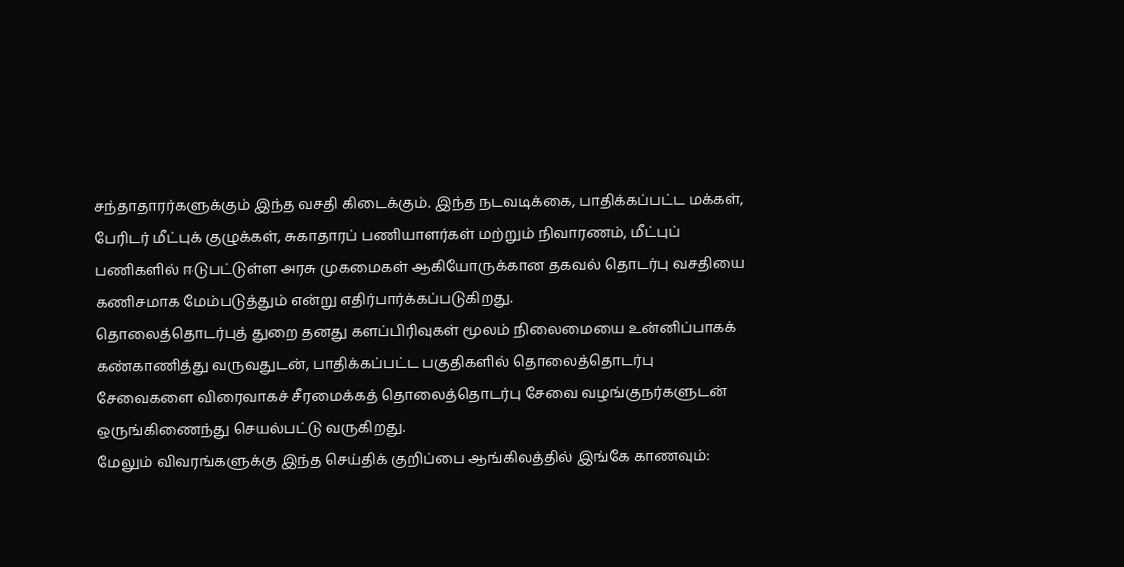சந்தாதாரர்களுக்கும் இந்த வசதி கிடைக்கும். இந்த நடவடிக்கை, பாதிக்கப்பட்ட மக்கள், பேரிடர் மீட்புக் குழுக்கள், சுகாதாரப் பணியாளர்கள் மற்றும் நிவாரணம், மீட்புப் பணிகளில் ஈடுபட்டுள்ள அரசு முகமைகள் ஆகியோருக்கான தகவல் தொடர்பு வசதியை கணிசமாக மேம்படுத்தும் என்று எதிர்பார்க்கப்படுகிறது.
தொலைத்தொடர்புத் துறை தனது களப்பிரிவுகள் மூலம் நிலைமையை உன்னிப்பாகக் கண்காணித்து வருவதுடன், பாதிக்கப்பட்ட பகுதிகளில் தொலைத்தொடர்பு சேவைகளை விரைவாகச் சீரமைக்கத் தொலைத்தொடர்பு சேவை வழங்குநர்களுடன் ஒருங்கிணைந்து செயல்பட்டு வருகிறது.
மேலும் விவரங்களுக்கு இந்த செய்திக் குறிப்பை ஆங்கிலத்தில் இங்கே காணவும்: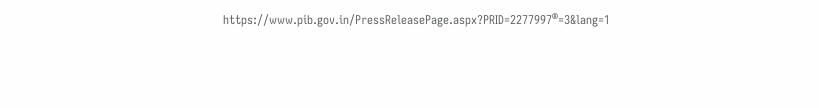https://www.pib.gov.in/PressReleasePage.aspx?PRID=2277997®=3&lang=1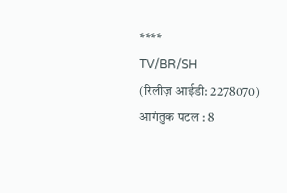****
TV/BR/SH
(रिलीज़ आईडी: 2278070)
आगंतुक पटल : 8